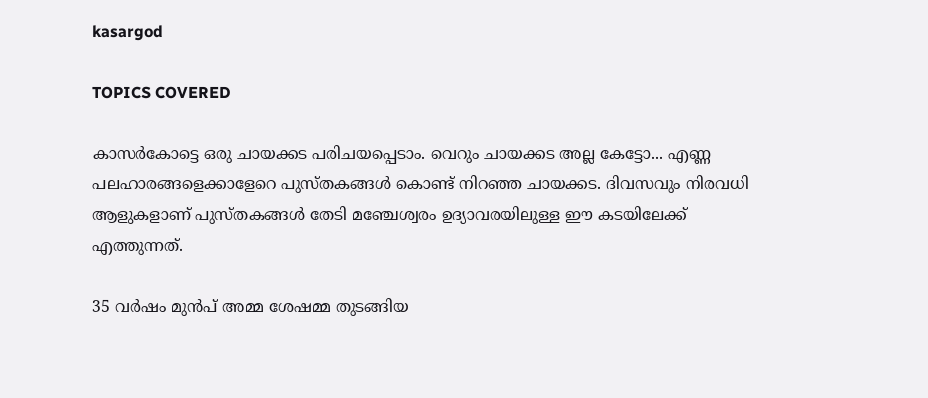kasargod

TOPICS COVERED

കാസർകോട്ടെ ഒരു ചായക്കട പരിചയപ്പെടാം. വെറും ചായക്കട അല്ല കേട്ടോ... എണ്ണ പലഹാരങ്ങളെക്കാളേറെ പുസ്തകങ്ങൾ കൊണ്ട് നിറഞ്ഞ ചായക്കട. ദിവസവും നിരവധി ആളുകളാണ് പുസ്തകങ്ങൾ തേടി മഞ്ചേശ്വരം ഉദ്യാവരയിലുള്ള ഈ കടയിലേക്ക് എത്തുന്നത്.

35 വർഷം മുൻപ് അമ്മ ശേഷമ്മ തുടങ്ങിയ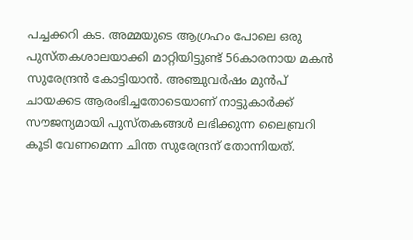പച്ചക്കറി കട. അമ്മയുടെ ആഗ്രഹം പോലെ ഒരു പുസ്തകശാലയാക്കി മാറ്റിയിട്ടുണ്ട് 56കാരനായ മകൻ സുരേന്ദ്രൻ കോട്ടിയാൻ. അഞ്ചുവർഷം മുൻപ് ചായക്കട ആരംഭിച്ചതോടെയാണ് നാട്ടുകാർക്ക് സൗജന്യമായി പുസ്തകങ്ങൾ ലഭിക്കുന്ന ലൈബ്രറി കൂടി വേണമെന്ന ചിന്ത സുരേന്ദ്രന് തോന്നിയത്.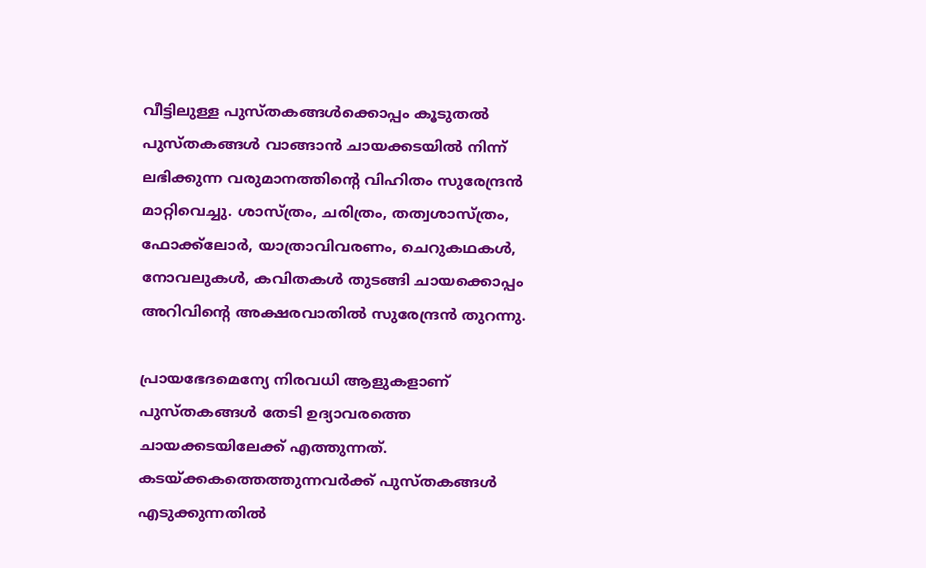വീട്ടിലുള്ള പുസ്തകങ്ങൾക്കൊപ്പം കൂടുതൽ പുസ്തകങ്ങൾ വാങ്ങാൻ ചായക്കടയിൽ നിന്ന് ലഭിക്കുന്ന വരുമാനത്തിന്‍റെ വിഹിതം സുരേന്ദ്രൻ മാറ്റിവെച്ചു. ശാസ്ത്രം, ചരിത്രം, തത്വശാസ്ത്രം, ഫോക്ക്‌ലോർ, യാത്രാവിവരണം, ചെറുകഥകൾ, നോവലുകൾ, കവിതകൾ തുടങ്ങി ചായക്കൊപ്പം അറിവിന്‍റെ അക്ഷരവാതിൽ സുരേന്ദ്രൻ തുറന്നു.

പ്രായഭേദമെന്യേ നിരവധി ആളുകളാണ് പുസ്തകങ്ങൾ തേടി ഉദ്യാവരത്തെ ചായക്കടയിലേക്ക് എത്തുന്നത്. കടയ്ക്കകത്തെത്തുന്നവർക്ക് പുസ്തകങ്ങൾ എടുക്കുന്നതിൽ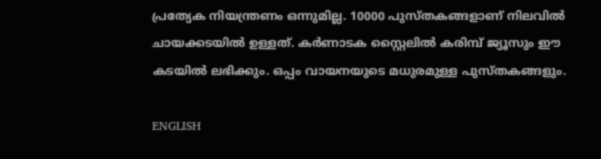പ്രത്യേക നിയന്ത്രണം ഒന്നുമില്ല. 10000 പുസ്തകങ്ങളാണ് നിലവിൽ ചായക്കടയിൽ ഉള്ളത്. കർണാടക സ്റ്റൈലിൽ കരിമ്പ് ജ്യൂസും ഈ കടയിൽ ലഭിക്കും. ഒപ്പം വായനയുടെ മധുരമുള്ള പുസ്തകങ്ങളും.

ENGLISH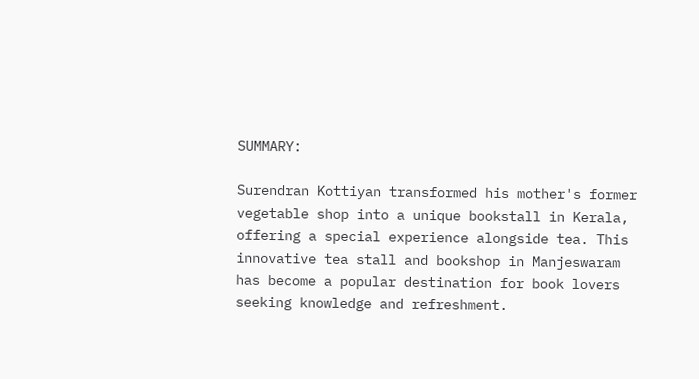SUMMARY:

Surendran Kottiyan transformed his mother's former vegetable shop into a unique bookstall in Kerala, offering a special experience alongside tea. This innovative tea stall and bookshop in Manjeswaram has become a popular destination for book lovers seeking knowledge and refreshment.